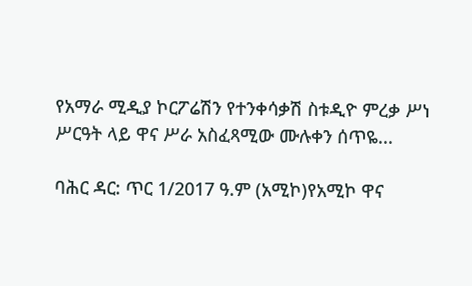የአማራ ሚዲያ ኮርፖሬሽን የተንቀሳቃሽ ስቱዲዮ ምረቃ ሥነ ሥርዓት ላይ ዋና ሥራ አስፈጻሚው ሙሉቀን ሰጥዬ...

ባሕር ዳር: ጥር 1/2017 ዓ.ም (አሚኮ)የአሚኮ ዋና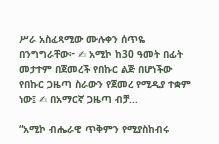ሥራ አስፈጻሚው ሙሉቀን ሰጥዬ በንግግራቸው፦ ✍ አሚኮ ከ30 ዓመት በፊት መታተም በጀመረች የበኩር ልጅ በሆነችው የበኩር ጋዜጣ ስራውን የጀመረ የሚዲያ ተቋም ነው፤ ✍ በአማርኛ ጋዜጣ ብቻ...

“አሚኮ ብሔራዊ ጥቅምን የሚያስከብሩ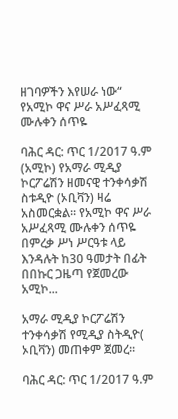ዘገባዎችን እየሠራ ነው“ የአሚኮ ዋና ሥራ አሥፈጻሚ ሙሉቀን ሰጥዬ

ባሕር ዳር: ጥር 1/2017 ዓ.ም (አሚኮ) የአማራ ሚዲያ ኮርፖሬሽን ዘመናዊ ተንቀሳቃሽ ስቱዲዮ (ኦቢቫን) ዛሬ አስመርቋል፡፡ የአሚኮ ዋና ሥራ አሥፈጻሚ ሙሉቀን ሰጥዬ በምረቃ ሥነ ሥርዓቱ ላይ እንዳሉት ከ30 ዓመታት በፊት በበኩር ጋዜጣ የጀመረው አሚኮ...

አማራ ሚዲያ ኮርፖሬሽን ተንቀሳቃሽ የሚዲያ ስትዲዮ( ኦቢቫን) መጠቀም ጀመረ፡፡

ባሕር ዳር: ጥር 1/2017 ዓ.ም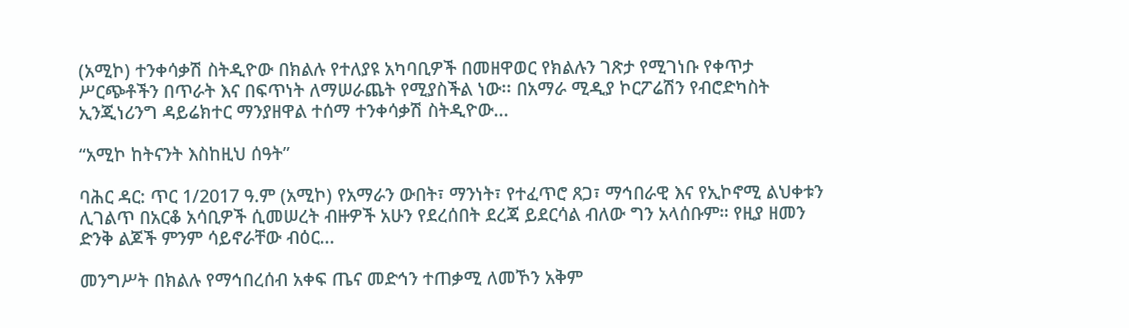(አሚኮ) ተንቀሳቃሽ ስትዲዮው በክልሉ የተለያዩ አካባቢዎች በመዘዋወር የክልሉን ገጽታ የሚገነቡ የቀጥታ ሥርጭቶችን በጥራት እና በፍጥነት ለማሠራጨት የሚያስችል ነው፡፡ በአማራ ሚዲያ ኮርፖሬሽን የብሮድካስት ኢንጂነሪንግ ዳይሬክተር ማንያዘዋል ተሰማ ተንቀሳቃሽ ስትዲዮው...

“አሚኮ ከትናንት እስከዚህ ሰዓት”

ባሕር ዳር: ጥር 1/2017 ዓ.ም (አሚኮ) የአማራን ውበት፣ ማንነት፣ የተፈጥሮ ጸጋ፣ ማኅበራዊ እና የኢኮኖሚ ልህቀቱን ሊገልጥ በአርቆ አሳቢዎች ሲመሠረት ብዙዎች አሁን የደረሰበት ደረጃ ይደርሳል ብለው ግን አላሰቡም። የዚያ ዘመን ድንቅ ልጆች ምንም ሳይኖራቸው ብዕር...

መንግሥት በክልሉ የማኅበረሰብ አቀፍ ጤና መድኅን ተጠቃሚ ለመኾን አቅም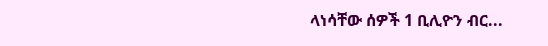ላነሳቸው ሰዎች 1 ቢሊዮን ብር...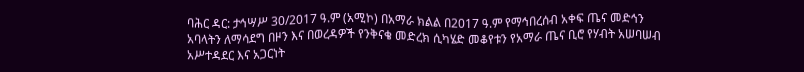ባሕር ዳር: ታኅሣሥ 30/2017 ዓ.ም (አሚኮ) በአማራ ክልል በ2017 ዓ.ም የማኅበረሰብ አቀፍ ጤና መድኅን አባላትን ለማሳደግ በዞን እና በወረዳዎች የንቅናቄ መድረክ ሲካሄድ መቆየቱን የአማራ ጤና ቢሮ የሃብት አሠባሠብ አሥተዳደር እና አጋርነት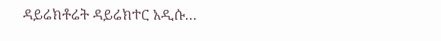ዳይሬክቶሬት ዳይሬክተር አዲሱ...